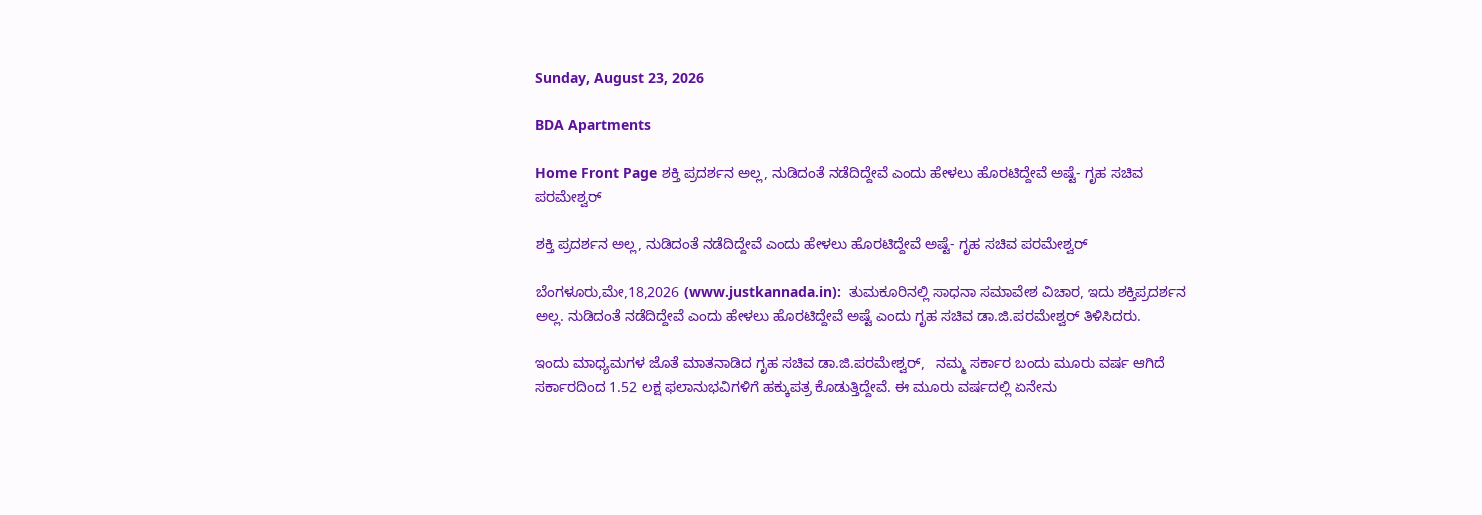Sunday, August 23, 2026

BDA Apartments

Home Front Page ಶಕ್ತಿ ಪ್ರದರ್ಶನ ಅಲ್ಲ, ನುಡಿದಂತೆ ನಡೆದಿದ್ದೇವೆ ಎಂದು ಹೇಳಲು ಹೊರಟಿದ್ದೇವೆ ಅಷ್ಟೆ- ಗೃಹ ಸಚಿವ ಪರಮೇಶ್ವರ್

ಶಕ್ತಿ ಪ್ರದರ್ಶನ ಅಲ್ಲ, ನುಡಿದಂತೆ ನಡೆದಿದ್ದೇವೆ ಎಂದು ಹೇಳಲು ಹೊರಟಿದ್ದೇವೆ ಅಷ್ಟೆ- ಗೃಹ ಸಚಿವ ಪರಮೇಶ್ವರ್

ಬೆಂಗಳೂರು,ಮೇ,18,2026 (www.justkannada.in):  ತುಮಕೂರಿನಲ್ಲಿ ಸಾಧನಾ ಸಮಾವೇಶ ವಿಚಾರ, ಇದು ಶಕ್ತಿಪ್ರದರ್ಶನ ಅಲ್ಲ. ನುಡಿದಂತೆ ನಡೆದಿದ್ದೇವೆ ಎಂದು ಹೇಳಲು ಹೊರಟಿದ್ದೇವೆ ಅಷ್ಟೆ ಎಂದು ಗೃಹ ಸಚಿವ ಡಾ.ಜಿ.ಪರಮೇಶ್ವರ್ ತಿಳಿಸಿದರು.

ಇಂದು ಮಾಧ್ಯಮಗಳ ಜೊತೆ ಮಾತನಾಡಿದ ಗೃಹ ಸಚಿವ ಡಾ.ಜಿ.ಪರಮೇಶ್ವರ್,   ನಮ್ಮ ಸರ್ಕಾರ ಬಂದು ಮೂರು ವರ್ಷ ಆಗಿದೆ  ಸರ್ಕಾರದಿಂದ 1.52 ಲಕ್ಷ ಫಲಾನುಭವಿಗಳಿಗೆ ಹಕ್ಕುಪತ್ರ ಕೊಡುತ್ತಿದ್ದೇವೆ. ಈ ಮೂರು ವರ್ಷದಲ್ಲಿ ಏನೇನು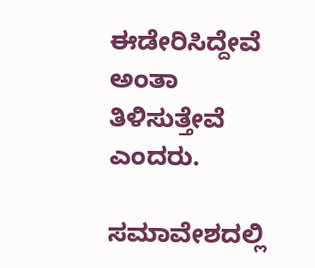ಈಡೇರಿಸಿದ್ದೇವೆ  ಅಂತಾ ತಿಳಿಸುತ್ತೇವೆ ಎಂದರು.

ಸಮಾವೇಶದಲ್ಲಿ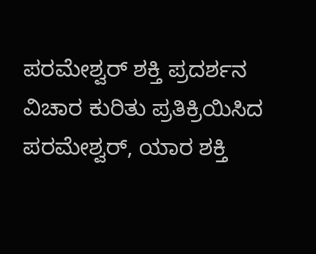ಪರಮೇಶ್ವರ್ ಶಕ್ತಿ ಪ್ರದರ್ಶನ ವಿಚಾರ ಕುರಿತು ಪ್ರತಿಕ್ರಿಯಿಸಿದ ಪರಮೇಶ್ವರ್, ಯಾರ ಶಕ್ತಿ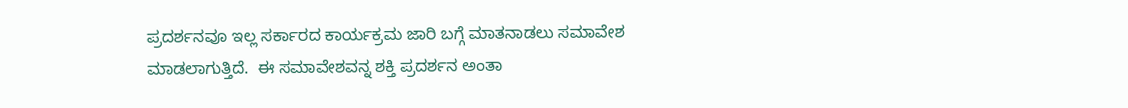ಪ್ರದರ್ಶನವೂ ಇಲ್ಲ ಸರ್ಕಾರದ ಕಾರ್ಯಕ್ರಮ ಜಾರಿ ಬಗ್ಗೆ ಮಾತನಾಡಲು ಸಮಾವೇಶ ಮಾಡಲಾಗುತ್ತಿದೆ.  ಈ ಸಮಾವೇಶವನ್ನ ಶಕ್ತಿ ಪ್ರದರ್ಶನ ಅಂತಾ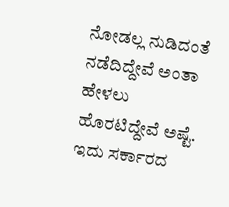ನೋಡಲ್ಲ ನುಡಿದಂತೆ ನಡೆದಿದ್ದೇವೆ ಅಂತಾ ಹೇಳಲು ಹೊರಟಿದ್ದೇವೆ ಅಷ್ಟೆ. ಇದು ಸರ್ಕಾರದ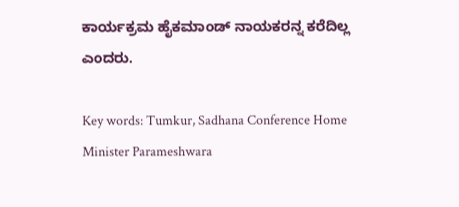ಕಾರ್ಯಕ್ರಮ ಹೈಕಮಾಂಡ್ ನಾಯಕರನ್ನ ಕರೆದಿಲ್ಲ ಎಂದರು.

Key words: Tumkur, Sadhana Conference Home Minister Parameshwara